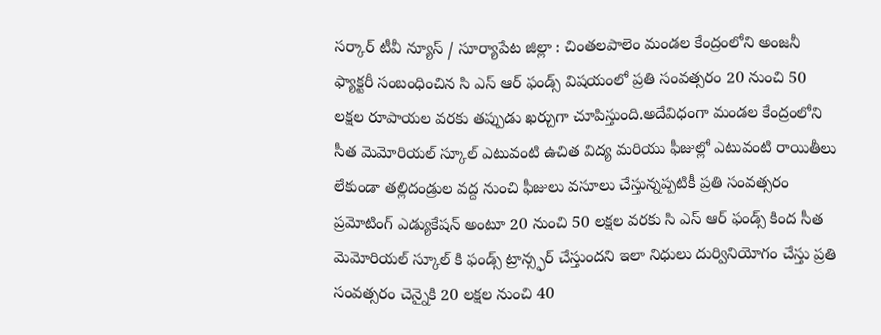సర్కార్ టీవీ న్యూస్ / సూర్యాపేట జిల్లా : చింతలపాలెం మండల కేంద్రంలోని అంజనీ ఫ్యాక్టరీ సంబంధించిన సి ఎస్ ఆర్ ఫండ్స్ విషయంలో ప్రతి సంవత్సరం 20 నుంచి 50 లక్షల రూపాయల వరకు తప్పుడు ఖర్చుగా చూపిస్తుంది.అదేవిధంగా మండల కేంద్రంలోని సీత మెమోరియల్ స్కూల్ ఎటువంటి ఉచిత విద్య మరియు ఫీజుల్లో ఎటువంటి రాయితీలు లేకుండా తల్లిదండ్రుల వద్ద నుంచి ఫీజులు వసూలు చేస్తున్నప్పటికీ ప్రతి సంవత్సరం ప్రమోటింగ్ ఎడ్యుకేషన్ అంటూ 20 నుంచి 50 లక్షల వరకు సి ఎస్ ఆర్ ఫండ్స్ కింద సీత మెమోరియల్ స్కూల్ కి ఫండ్స్ ట్రాన్స్ఫర్ చేస్తుందని ఇలా నిధులు దుర్వినియోగం చేస్తు ప్రతి సంవత్సరం చెన్నైకి 20 లక్షల నుంచి 40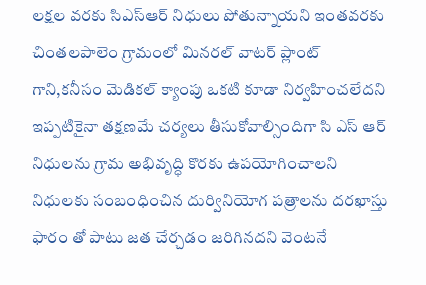లక్షల వరకు సిఎస్ఆర్ నిధులు పోతున్నాయని ఇంతవరకు చింతలపాలెం గ్రామంలో మినరల్ వాటర్ ప్లాంట్ గాని,కనీసం మెడికల్ క్యాంపు ఒకటి కూడా నిర్వహించలేదని ఇప్పటికైనా తక్షణమే చర్యలు తీసుకోవాల్సిందిగా సి ఎస్ ఆర్ నిధులను గ్రామ అభివృద్ధి కొరకు ఉపయోగించాలని నిధులకు సంబంధించిన దుర్వినియోగ పత్రాలను దరఖాస్తు ఫారం తో పాటు జత చేర్చడం జరిగినదని వెంటనే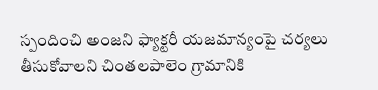స్పందించి అంజని ఫ్యాక్టరీ యజమాన్యంపై చర్యలు తీసుకోవాలని చింతలపాలెం గ్రామానికి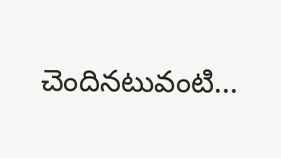చెందినటువంటి...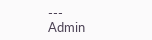---
Admin